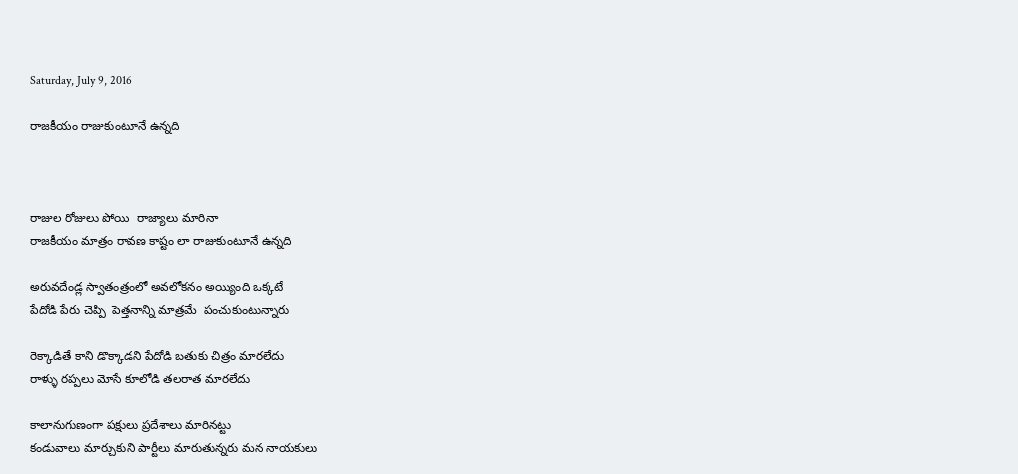Saturday, July 9, 2016

రాజకీయం రాజుకుంటూనే ఉన్నది



రాజుల రోజులు పోయి  రాజ్యాలు మారినా
రాజకీయం మాత్రం రావణ కాష్టం లా రాజుకుంటూనే ఉన్నది

అరువదేండ్ల స్వాతంత్రంలో అవలోకనం అయ్యింది ఒక్కటే
పేదోడి పేరు చెప్పి  పెత్తనాన్ని మాత్రమే  పంచుకుంటున్నారు

రెక్కాడితే కాని డొక్కాడని పేదోడి బతుకు చిత్రం మారలేదు
రాళ్ళు రప్పలు మోసే కూలోడి తలరాత మారలేదు

కాలానుగుణంగా పక్షులు ప్రదేశాలు మారినట్టు
కండువాలు మార్చుకుని పార్టీలు మారుతున్నరు మన నాయకులు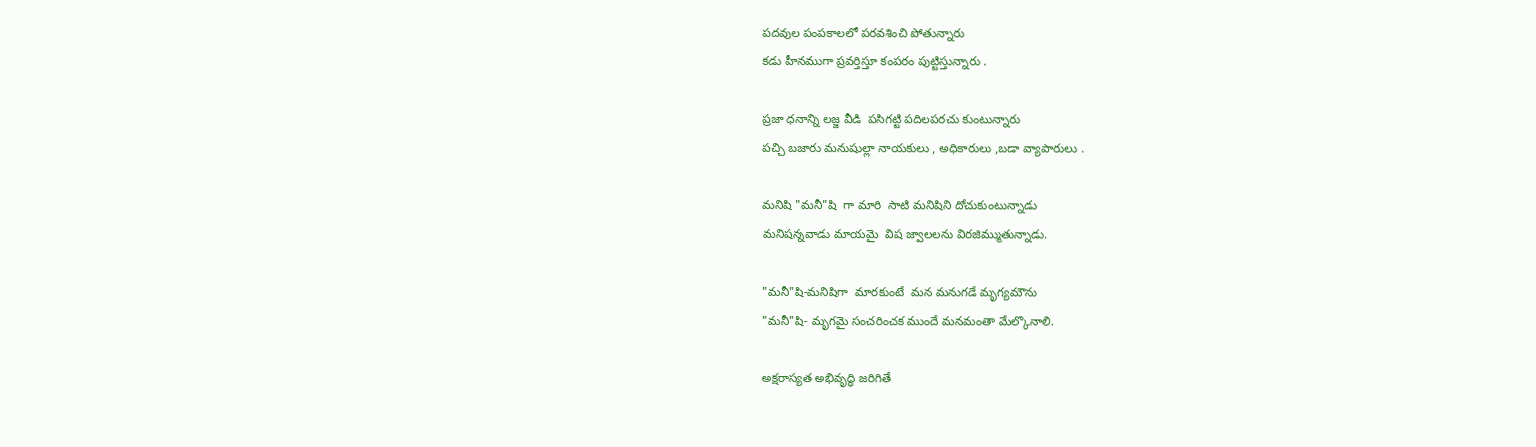పదవుల పంపకాలలో పరవశించి పోతున్నారు
కడు హీనముగా ప్రవర్తిస్తూ కంపరం పుట్టిస్తున్నారు .

ప్రజా ధనాన్ని లజ్జ వీడి  పసిగట్టి పదిలపరచు కుంటున్నారు
పచ్చి బజారు మనుషుల్లా నాయకులు , అధికారులు ,బడా వ్యాపారులు .

మనిషి "మనీ"షి  గా మారి  సాటి మనిషిని దోచుకుంటున్నాడు
మనిషన్నవాడు మాయమై  విష జ్వాలలను విరజిమ్ముతున్నాడు.

"మనీ"షి-మనిషిగా  మారకుంటే  మన మనుగడే మృగ్యమౌను
"మనీ"షి- మృగమై సంచరించక ముందే మనమంతా మేల్కొనాలి.

అక్షరాస్యత అభివృద్ధి జరిగితే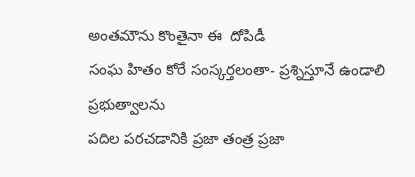అంతమౌను కొంతైనా ఈ  దోపిడీ
సంఘ హితం కోరే సంస్కర్తలంతా- ప్రశ్నిస్తూనే ఉండాలి ప్రభుత్వాలను
పదిల పరచడానికి ప్రజా తంత్ర ప్రజా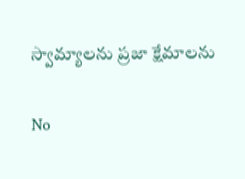స్వామ్యాలను ప్రజా క్షేమాలను

No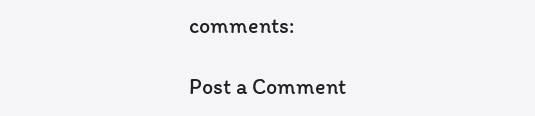comments:

Post a Comment